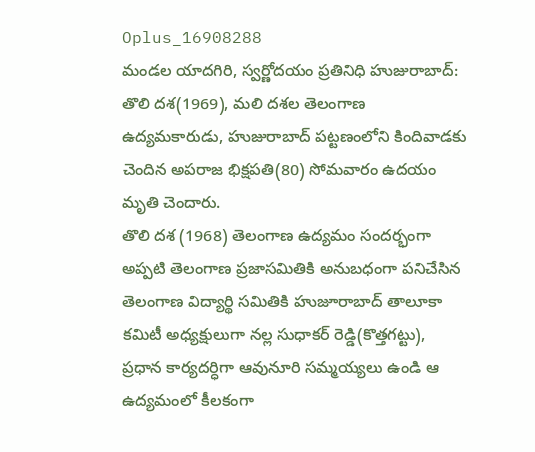Oplus_16908288
మండల యాదగిరి, స్వర్ణోదయం ప్రతినిధి హుజురాబాద్:
తొలి దశ(1969), మలి దశల తెలంగాణ ఉద్యమకారుడు, హుజురాబాద్ పట్టణంలోని కిందివాడకు చెందిన అపరాజ భిక్షపతి(80) సోమవారం ఉదయం మృతి చెందారు.
తొలి దశ (1968) తెలంగాణ ఉద్యమం సందర్భంగా అప్పటి తెలంగాణ ప్రజాసమితికి అనుబధంగా పనిచేసిన తెలంగాణ విద్యార్థి సమితికి హుజూరాబాద్ తాలూకా కమిటీ అధ్యక్షులుగా నల్ల సుధాకర్ రెడ్డి(కొత్తగట్టు), ప్రధాన కార్యదర్ధిగా ఆవునూరి సమ్మయ్యలు ఉండి ఆ ఉద్యమంలో కీలకంగా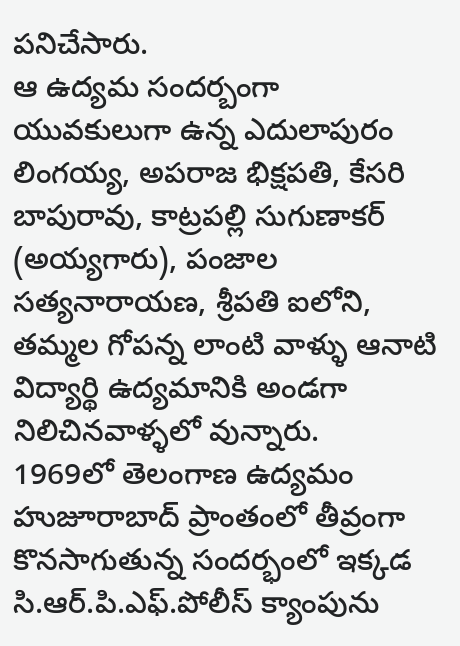పనిచేసారు.
ఆ ఉద్యమ సందర్బంగా యువకులుగా ఉన్న ఎదులాపురం లింగయ్య, అపరాజ భిక్షపతి, కేసరి బాపురావు, కాట్రపల్లి సుగుణాకర్ (అయ్యగారు), పంజాల సత్యనారాయణ, శ్రీపతి ఐలోని, తమ్మల గోపన్న లాంటి వాళ్ళు ఆనాటి విద్యార్థి ఉద్యమానికి అండగా నిలిచినవాళ్ళలో వున్నారు.
1969లో తెలంగాణ ఉద్యమం హుజూరాబాద్ ప్రాంతంలో తీవ్రంగా కొనసాగుతున్న సందర్భంలో ఇక్కడ సి.ఆర్.పి.ఎఫ్.పోలీస్ క్యాంపును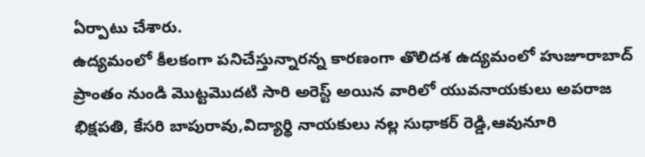ఏర్పాటు చేశారు.
ఉద్యమంలో కీలకంగా పనిచేస్తున్నారన్న కారణంగా తొలిదశ ఉద్యమంలో హుజూరాబాద్ ప్రాంతం నుండి మొట్టమొదటి సారి అరెస్ట్ అయిన వారిలో యువనాయకులు అపరాజ భిక్షపతి, కేసరి బాపురావు,విద్యార్థి నాయకులు నల్ల సుధాకర్ రెడ్డి,ఆవునూరి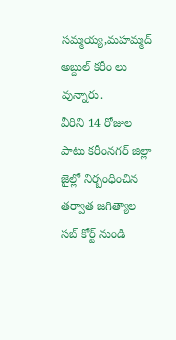సమ్మయ్య,మహమ్మద్ అబ్దుల్ కరీం లు వున్నారు.
వీరిని 14 రోజుల పాటు కరీంనగర్ జిల్లా జైల్లో నిర్బంధించిన తర్వాత జగిత్యాల సబ్ కోర్ట్ నుండి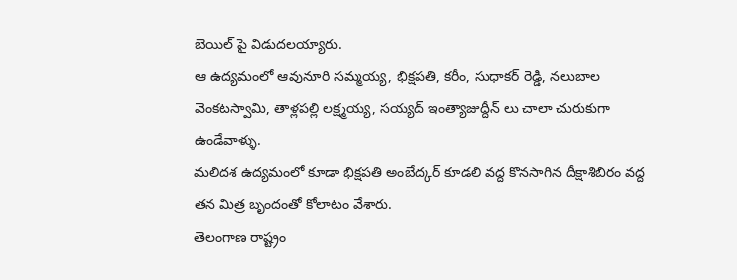బెయిల్ పై విడుదలయ్యారు.
ఆ ఉద్యమంలో ఆవునూరి సమ్మయ్య, భిక్షపతి, కరీం, సుధాకర్ రెడ్డి, నలుబాల వెంకటస్వామి, తాళ్లపల్లి లక్ష్మయ్య, సయ్యద్ ఇంత్యాజుద్దీన్ లు చాలా చురుకుగా ఉండేవాళ్ళు.
మలిదశ ఉద్యమంలో కూడా భిక్షపతి అంబేద్కర్ కూడలి వద్ద కొనసాగిన దీక్షాశిబిరం వద్ద తన మిత్ర బృందంతో కోలాటం వేశారు.
తెలంగాణ రాష్ట్రం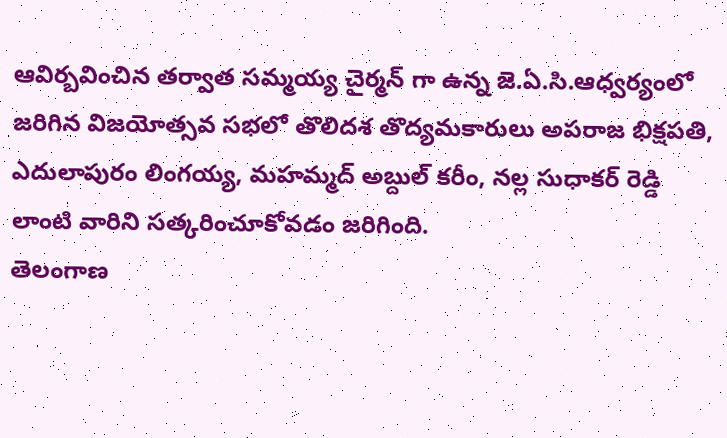ఆవిర్బవించిన తర్వాత సమ్మయ్య చైర్మన్ గా ఉన్న జె.ఏ.సి.ఆధ్వర్యంలో జరిగిన విజయోత్సవ సభలో తొలిదశ తొద్యమకారులు అపరాజ భిక్షపతి, ఎదులాపురం లింగయ్య, మహమ్మద్ అబ్దుల్ కరీం, నల్ల సుధాకర్ రెడ్డి లాంటి వారిని సత్కరించూకోవడం జరిగింది.
తెలంగాణ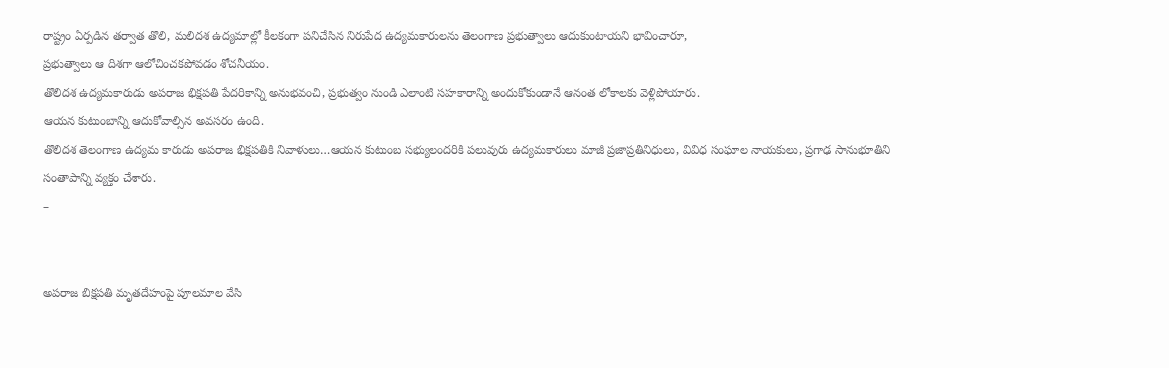రాష్ట్రం ఏర్పడిన తర్వాత తొలి, మలిదశ ఉద్యమాల్లో కీలకంగా పనిచేసిన నిరుపేద ఉద్యమకారులను తెలంగాణ ప్రభుత్వాలు ఆదుకుంటాయని భావించారూ,
ప్రభుత్వాలు ఆ దిశగా ఆలోచించకపోవడం శోచనీయం.
తొలిదశ ఉద్యమకారుడు అపరాజ భిక్షపతి పేదరికాన్ని అనుభవంచి, ప్రభుత్వం నుండి ఎలాంటి సహకారాన్ని అందుకోకుండానే ఆనంత లోకాలకు వెళ్లిపోయారు.
ఆయన కుటుంబాన్ని ఆదుకోవాల్సిన అవసరం ఉంది.
తొలిదశ తెలంగాణ ఉద్యమ కారుడు అపరాజ భిక్షపతికి నివాళులు…ఆయన కుటుంబ సభ్యులందరికి పలువురు ఉద్యమకారులు మాజీ ప్రజాప్రతినిధులు, వివిధ సంఘాల నాయకులు, ప్రగాఢ సానుభూతిని సంతాపాన్ని వ్యక్తం చేశారు.
–


అపరాజ బిక్షపతి మృతదేహంపై పూలమాల వేసి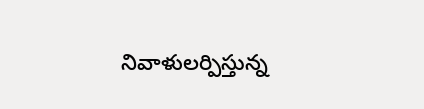నివాళులర్పిస్తున్న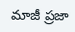మాజీ ప్రజా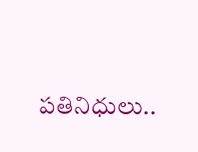పతినిధులు..